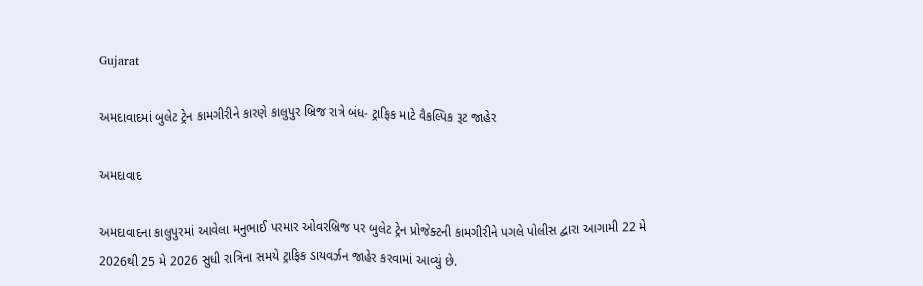Gujarat

અમદાવાદમાં બુલેટ ટ્રેન કામગીરીને કારણે કાલુપુર બ્રિજ રાત્રે બંધ- ટ્રાફિક માટે વૈકલ્પિક રૂટ જાહેર

અમદાવાદ

અમદાવાદના કાલુપુરમાં આવેલા મનુભાઈ પરમાર ઓવરબ્રિજ પર બુલેટ ટ્રેન પ્રોજેક્ટની કામગીરીને પગલે પોલીસ દ્વારા આગામી 22 મે 2026થી 25 મે 2026 સુધી રાત્રિના સમયે ટ્રાફિક ડાયવર્ઝન જાહેર કરવામાં આવ્યું છે.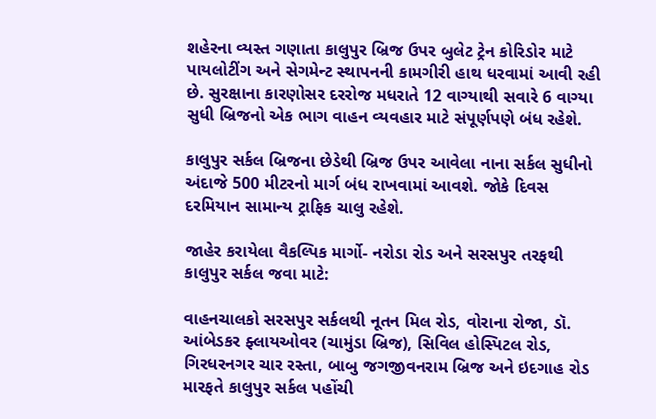શહેરના વ્યસ્ત ગણાતા કાલુપુર બ્રિજ ઉપર બુલેટ ટ્રેન કોરિડોર માટે પાયલોટીંગ અને સેગમેન્ટ સ્થાપનની કામગીરી હાથ ધરવામાં આવી રહી છે. સુરક્ષાના કારણોસર દરરોજ મધરાતે 12 વાગ્યાથી સવારે 6 વાગ્યા સુધી બ્રિજનો એક ભાગ વાહન વ્યવહાર માટે સંપૂર્ણપણે બંધ રહેશે.

કાલુપુર સર્કલ બ્રિજના છેડેથી બ્રિજ ઉપર આવેલા નાના સર્કલ સુધીનો અંદાજે 500 મીટરનો માર્ગ બંધ રાખવામાં આવશે. જોકે દિવસ દરમિયાન સામાન્ય ટ્રાફિક ચાલુ રહેશે.

જાહેર કરાયેલા વૈકલ્પિક માર્ગો- નરોડા રોડ અને સરસપુર તરફથી કાલુપુર સર્કલ જવા માટે:

વાહનચાલકો સરસપુર સર્કલથી નૂતન મિલ રોડ, વોરાના રોજા, ડૉ. આંબેડકર ફ્લાયઓવર (ચામુંડા બ્રિજ), સિવિલ હોસ્પિટલ રોડ, ગિરધરનગર ચાર રસ્તા, બાબુ જગજીવનરામ બ્રિજ અને ઇદગાહ રોડ મારફતે કાલુપુર સર્કલ પહોંચી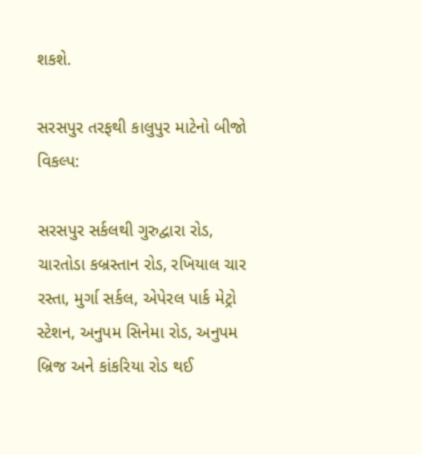શકશે.

સરસપુર તરફથી કાલુપુર માટેનો બીજો વિકલ્પ:

સરસપુર સર્કલથી ગુરુદ્વારા રોડ, ચારતોડા કબ્રસ્તાન રોડ, રખિયાલ ચાર રસ્તા, મુર્ગા સર્કલ, એપેરલ પાર્ક મેટ્રો સ્ટેશન, અનુપમ સિનેમા રોડ, અનુપમ બ્રિજ અને કાંકરિયા રોડ થઈ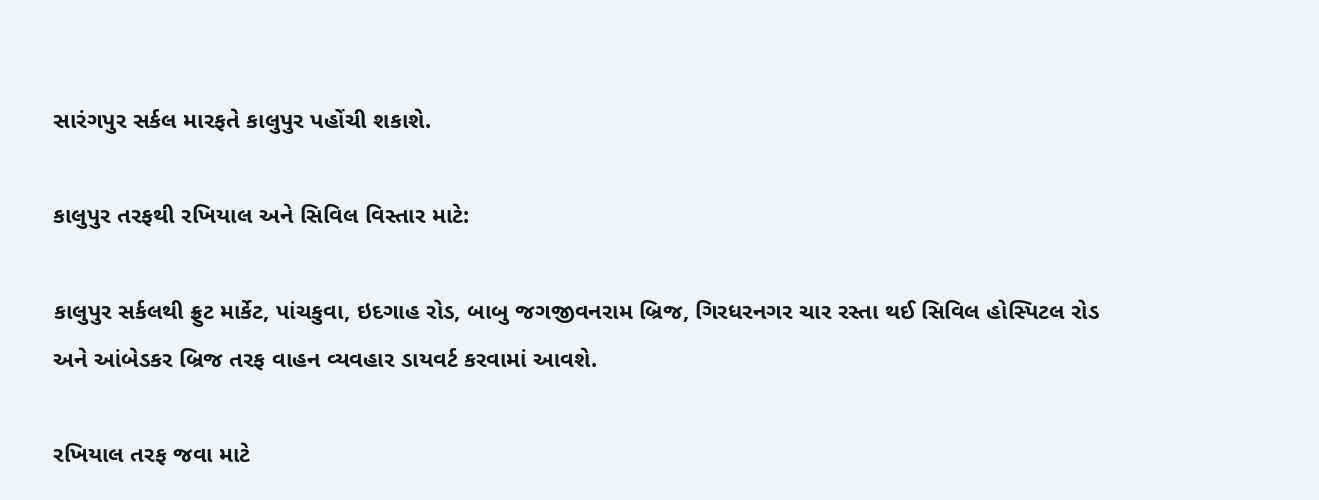સારંગપુર સર્કલ મારફતે કાલુપુર પહોંચી શકાશે.

કાલુપુર તરફથી રખિયાલ અને સિવિલ વિસ્તાર માટે:

કાલુપુર સર્કલથી ફ્રુટ માર્કેટ, પાંચકુવા, ઇદગાહ રોડ, બાબુ જગજીવનરામ બ્રિજ, ગિરધરનગર ચાર રસ્તા થઈ સિવિલ હોસ્પિટલ રોડ અને આંબેડકર બ્રિજ તરફ વાહન વ્યવહાર ડાયવર્ટ કરવામાં આવશે.

રખિયાલ તરફ જવા માટે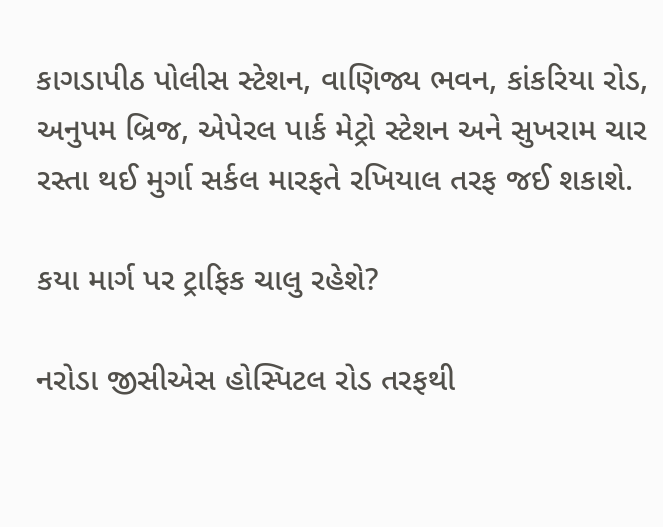કાગડાપીઠ પોલીસ સ્ટેશન, વાણિજ્ય ભવન, કાંકરિયા રોડ, અનુપમ બ્રિજ, એપેરલ પાર્ક મેટ્રો સ્ટેશન અને સુખરામ ચાર રસ્તા થઈ મુર્ગા સર્કલ મારફતે રખિયાલ તરફ જઈ શકાશે.

કયા માર્ગ પર ટ્રાફિક ચાલુ રહેશે?

નરોડા જીસીએસ હોસ્પિટલ રોડ તરફથી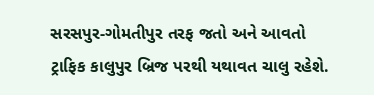સરસપુર-ગોમતીપુર તરફ જતો અને આવતો ટ્રાફિક કાલુપુર બ્રિજ પરથી યથાવત ચાલુ રહેશે.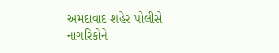અમદાવાદ શહેર પોલીસે નાગરિકોને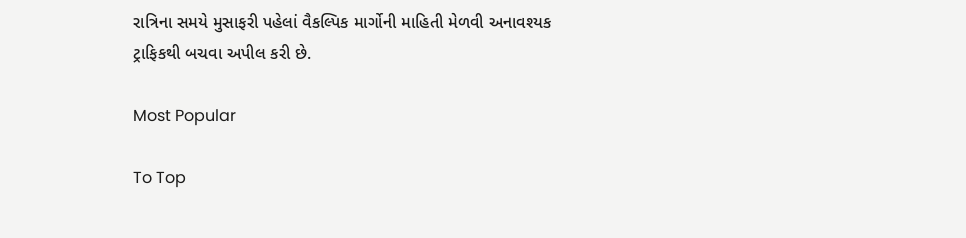રાત્રિના સમયે મુસાફરી પહેલાં વૈકલ્પિક માર્ગોની માહિતી મેળવી અનાવશ્યક ટ્રાફિકથી બચવા અપીલ કરી છે.

Most Popular

To Top